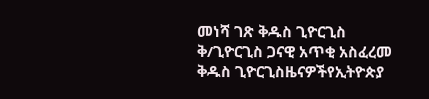መነሻ ገጽ ቅዱስ ጊዮርጊስ ቅ/ጊዮርጊስ ጋናዊ አጥቂ አስፈረመ
ቅዱስ ጊዮርጊስዜናዎችየኢትዮጵያ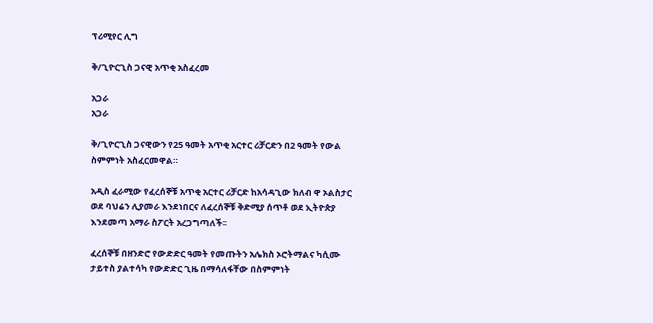ፕሪሚየር ሊግ

ቅ/ጊዮርጊስ ጋናዊ አጥቂ አስፈረመ

አጋራ
አጋራ

ቅ/ጊዮርጊስ ጋናዊውን የ25 ዓመት አጥቂ አርተር ሪቻርድን በ2 ዓመት የውል ስምምነት አስፈርመዋል።

አዲስ ፈራሚው የፈረሰኞቹ አጥቂ አርተር ሪቻርድ ከአሳዳጊው ክለብ ዋ ኦልስታር ወደ ባህሬን ሊያመራ እንደነበርና ለፈረሰኞቹ ቅድሚያ ሰጥቶ ወደ ኢትዮጵያ እንደመጣ አማራ ስፖርት አረጋግጣለች፡፡

ፈረሰኞቹ በዘንድሮ የውድድር ዓመት የመጡትን አሌክስ ኦሮትማልና ካሲሙ ታይተስ ያልተሳካ የውድድር ጊዜ በማሳለፋቸው በስምምነት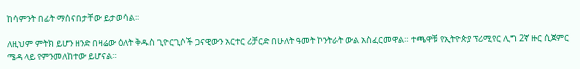ከሳምንት በፊት ማሰናበታቸው ይታወሳል፡፡

ለዚህም ምትክ ይሆን ዘንድ በዛሬው ዕለት ቅዱስ ጊዮርጊሶች ጋናዊውን አርተር ሪቻርድ በሁለት ዓመት ኮንትራት ውል አስፈርመዋል። ተጫዋቹ የኢትዮጵያ ፕሪሚየር ሊግ 2ኛ ዙር ሲጀምር ሜዳ ላይ የምንመለከተው ይሆናል።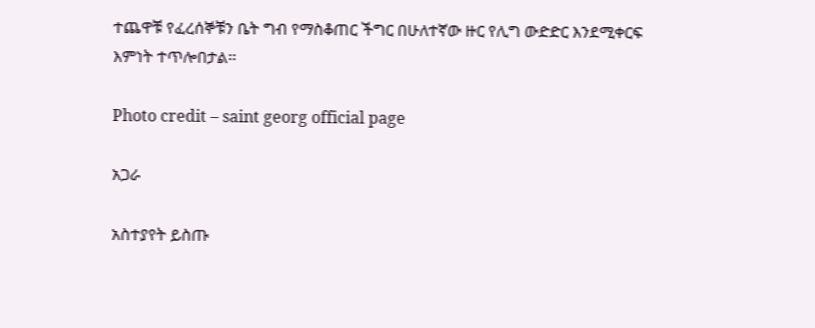ተጨዋቹ የፈረሰኞቹን ቤት ግብ የማስቆጠር ችግር በሁለተኛው ዙር የሊግ ውድድር እንደሚቀርፍ እምነት ተጥሎበታል፡፡

Photo credit – saint georg official page

አጋራ

አስተያየት ይስጡ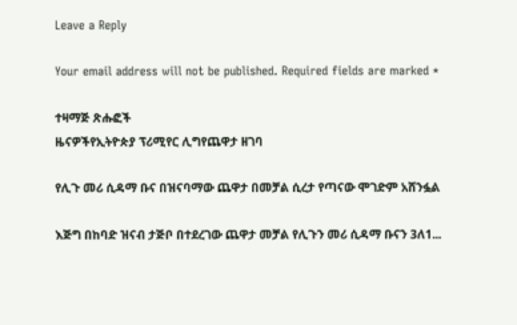Leave a Reply

Your email address will not be published. Required fields are marked *

ተዛማጅ ጽሑፎች
ዜናዎችየኢትዮጵያ ፕሪሚየር ሊግየጨዋታ ዘገባ

የሊጉ መሪ ሲዳማ ቡና በዝናባማው ጨዋታ በመቻል ሲረታ የጣናው ሞገድም አሸንፏል

እጅግ በከባድ ዝናብ ታጅቦ በተደረገው ጨዋታ መቻል የሊጉን መሪ ሲዳማ ቡናን 3ለ1...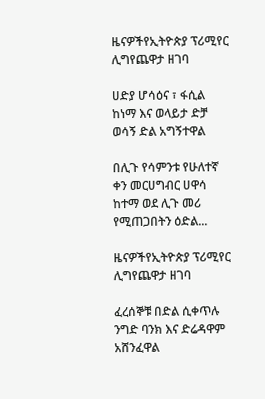ዜናዎችየኢትዮጵያ ፕሪሚየር ሊግየጨዋታ ዘገባ

ሀድያ ሆሳዕና ፣ ፋሲል ከነማ እና ወላይታ ድቻ ወሳኝ ድል አግኝተዋል

በሊጉ የሳምንቱ የሁለተኛ ቀን መርሀግብር ሀዋሳ ከተማ ወደ ሊጉ መሪ የሚጠጋበትን ዕድል...

ዜናዎችየኢትዮጵያ ፕሪሚየር ሊግየጨዋታ ዘገባ

ፈረሰኞቹ በድል ሲቀጥሉ ንግድ ባንክ እና ድሬዳዋም አሸንፈዋል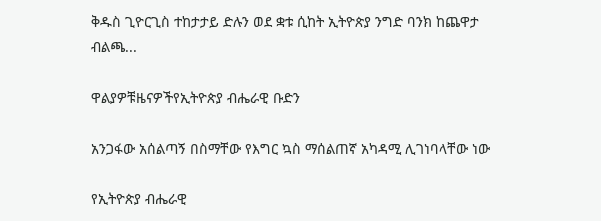ቅዱስ ጊዮርጊስ ተከታታይ ድሉን ወደ ቋቱ ሲከት ኢትዮጵያ ንግድ ባንክ ከጨዋታ ብልጫ...

ዋልያዎቹዜናዎችየኢትዮጵያ ብሔራዊ ቡድን

አንጋፋው አሰልጣኝ በስማቸው የእግር ኳስ ማሰልጠኛ አካዳሚ ሊገነባላቸው ነው

የኢትዮጵያ ብሔራዊ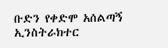ቡድን የቀድሞ አሰልጣኝ ኢንስትራክተር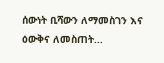ሰውነት ቢሻውን ለማመስገን እና ዕውቅና ለመስጠት...